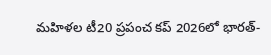మహిళల టీ20 ప్రపంచ కప్ 2026లో భారత్-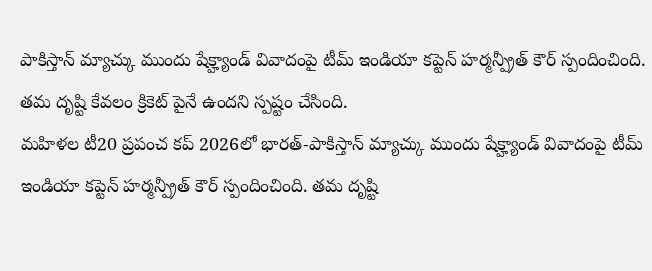పాకిస్తాన్ మ్యాచ్కు ముందు షేక్హ్యాండ్ వివాదంపై టీమ్ ఇండియా కప్టెన్ హర్మన్ప్రీత్ కౌర్ స్పందించింది. తమ దృష్టి కేవలం క్రికెట్ పైనే ఉందని స్పష్టం చేసింది.
మహిళల టీ20 ప్రపంచ కప్ 2026లో భారత్-పాకిస్తాన్ మ్యాచ్కు ముందు షేక్హ్యాండ్ వివాదంపై టీమ్ ఇండియా కప్టెన్ హర్మన్ప్రీత్ కౌర్ స్పందించింది. తమ దృష్టి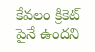కేవలం క్రికెట్ పైనే ఉందని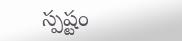స్పష్టం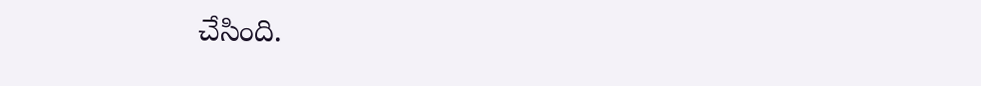చేసింది.